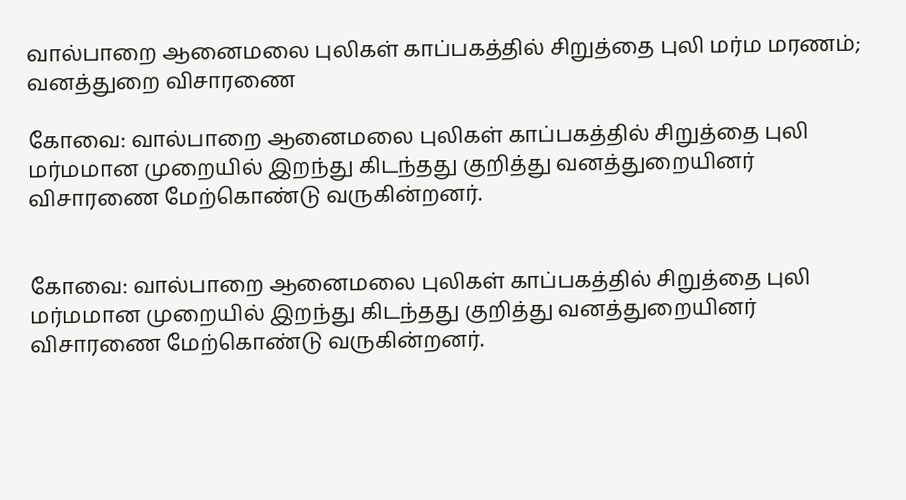வால்பாறை ஆனைமலை புலிகள் காப்பகத்தில் சிறுத்தை புலி மர்ம மரணம்; வனத்துறை விசாரணை

கோவை: வால்பாறை ஆனைமலை புலிகள் காப்பகத்தில் சிறுத்தை புலி மர்மமான முறையில் இறந்து கிடந்தது குறித்து வனத்துறையினர் விசாரணை மேற்கொண்டு வருகின்றனர்.


கோவை: வால்பாறை ஆனைமலை புலிகள் காப்பகத்தில் சிறுத்தை புலி மர்மமான முறையில் இறந்து கிடந்தது குறித்து வனத்துறையினர் விசாரணை மேற்கொண்டு வருகின்றனர்.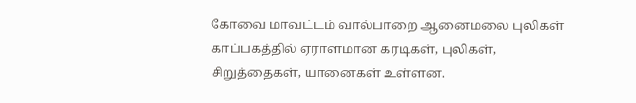கோவை மாவட்டம் வால்பாறை ஆனைமலை புலிகள் காப்பகத்தில் ஏராளமான கரடிகள், புலிகள், சிறுத்தைகள், யானைகள் உள்ளன.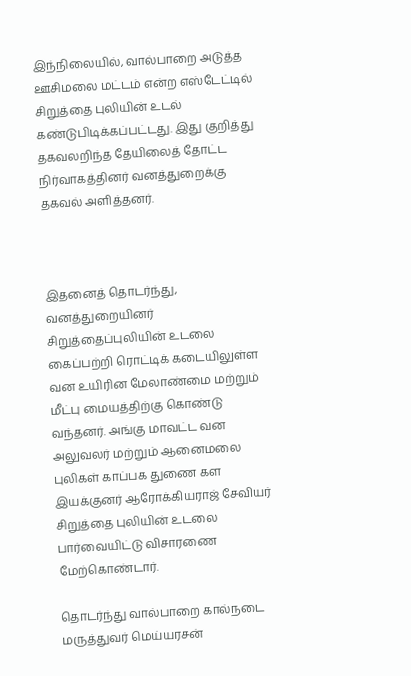இந்நிலையில், வால்பாறை அடுத்த ஊசிமலை மட்டம் என்ற எஸ்டேட்டில் சிறுத்தை புலியின் உடல் கண்டுபிடிக்கப்பட்டது. இது குறித்து தகவலறிந்த தேயிலைத் தோட்ட நிர்வாகத்தினர் வனத்துறைக்கு தகவல் அளித்தனர்.



இதனைத் தொடர்ந்து, வனத்துறையினர் சிறுத்தைப்புலியின் உடலை கைப்பற்றி ரொட்டிக் கடையிலுள்ள வன உயிரின மேலாண்மை மற்றும் மீட்பு மையத்திற்கு கொண்டு வந்தனர். அங்கு மாவட்ட வன அலுவலர் மற்றும் ஆனைமலை புலிகள் காப்பக துணை கள இயக்குனர் ஆரோக்கியராஜ் சேவியர் சிறுத்தை புலியின் உடலை பார்வையிட்டு விசாரணை மேற்கொண்டார்.

தொடர்ந்து வால்பாறை கால்நடை மருத்துவர் மெய்யரசன்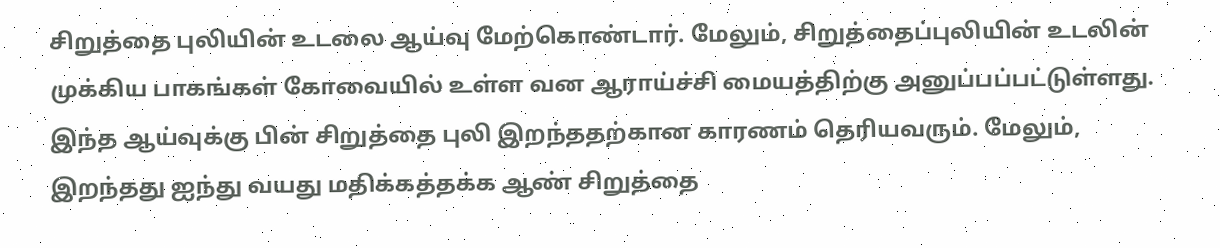சிறுத்தை புலியின் உடலை ஆய்வு மேற்கொண்டார். மேலும், சிறுத்தைப்புலியின் உடலின் முக்கிய பாகங்கள் கோவையில் உள்ள வன ஆராய்ச்சி மையத்திற்கு அனுப்பப்பட்டுள்ளது. இந்த ஆய்வுக்கு பின் சிறுத்தை புலி இறந்ததற்கான காரணம் தெரியவரும். மேலும், இறந்தது ஐந்து வயது மதிக்கத்தக்க ஆண் சிறுத்தை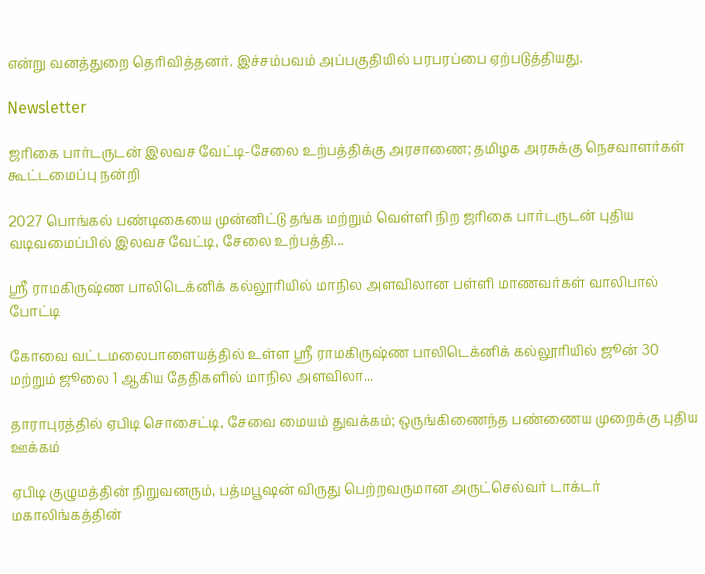என்று வனத்துறை தெரிவித்தனர். இச்சம்பவம் அப்பகுதியில் பரபரப்பை ஏற்படுத்தியது.

Newsletter

ஜரிகை பார்டருடன் இலவச வேட்டி-சேலை உற்பத்திக்கு அரசாணை; தமிழக அரசுக்கு நெசவாளர்கள் கூட்டமைப்பு நன்றி

2027 பொங்கல் பண்டிகையை முன்னிட்டு தங்க மற்றும் வெள்ளி நிற ஜரிகை பார்டருடன் புதிய வடிவமைப்பில் இலவச வேட்டி, சேலை உற்பத்தி...

ஸ்ரீ ராமகிருஷ்ண பாலிடெக்னிக் கல்லூரியில் மாநில அளவிலான பள்ளி மாணவர்கள் வாலிபால் போட்டி

கோவை வட்டமலைபாளையத்தில் உள்ள ஸ்ரீ ராமகிருஷ்ண பாலிடெக்னிக் கல்லூரியில் ஜூன் 30 மற்றும் ஜூலை 1 ஆகிய தேதிகளில் மாநில அளவிலா...

தாராபுரத்தில் ஏபிடி சொசைட்டி, சேவை மையம் துவக்கம்; ஒருங்கிணைந்த பண்ணைய முறைக்கு புதிய ஊக்கம்

ஏபிடி குழுமத்தின் நிறுவனரும், பத்மபூஷன் விருது பெற்றவருமான அருட்செல்வர் டாக்டர் மகாலிங்கத்தின்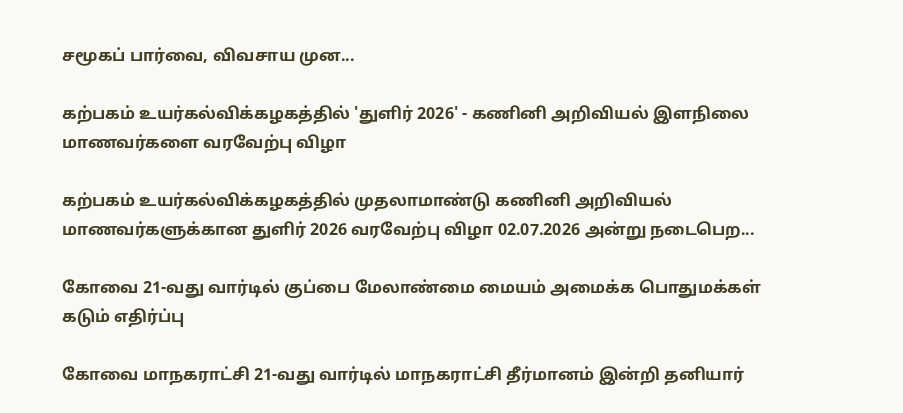சமூகப் பார்வை, விவசாய முன...

கற்பகம் உயர்கல்விக்கழகத்தில் 'துளிர் 2026' - கணினி அறிவியல் இளநிலை மாணவர்களை வரவேற்பு விழா

கற்பகம் உயர்கல்விக்கழகத்தில் முதலாமாண்டு கணினி அறிவியல் மாணவர்களுக்கான துளிர் 2026 வரவேற்பு விழா 02.07.2026 அன்று நடைபெற...

கோவை 21-வது வார்டில் குப்பை மேலாண்மை மையம் அமைக்க பொதுமக்கள் கடும் எதிர்ப்பு

கோவை மாநகராட்சி 21-வது வார்டில் மாநகராட்சி தீர்மானம் இன்றி தனியார்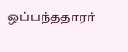ஒப்பந்ததாரர்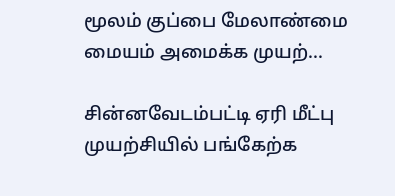மூலம் குப்பை மேலாண்மை மையம் அமைக்க முயற்...

சின்னவேடம்பட்டி ஏரி மீட்பு முயற்சியில் பங்கேற்க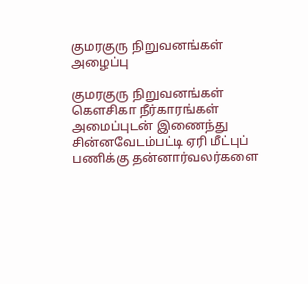குமரகுரு நிறுவனங்கள் அழைப்பு

குமரகுரு நிறுவனங்கள் கெளசிகா நீர்காரங்கள் அமைப்புடன் இணைந்து சின்னவேடம்பட்டி ஏரி மீட்புப் பணிக்கு தன்னார்வலர்களை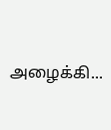அழைக்கி...